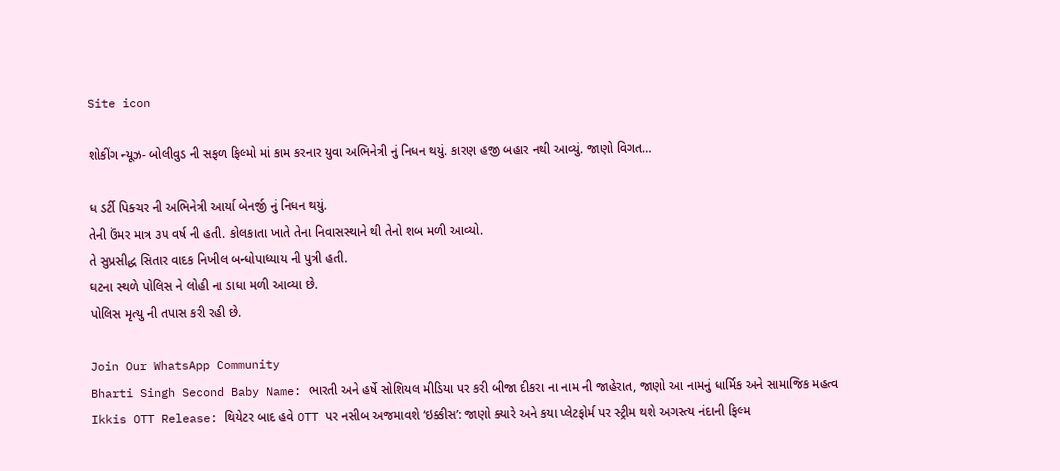Site icon

શોકીંગ ન્યૂઝ- બોલીવુડ ની સફળ ફિલ્મો માં કામ કરનાર યુવા અભિનેત્રી નું નિધન થયું. કારણ હજી બહાર નથી આવ્યું. જાણો વિગત…

ધ ડર્ટી પિક્ચર ની અભિનેત્રી આર્યા બેનર્જી નું નિધન થયું.
તેની ઉંમર માત્ર ૩૫ વર્ષ ની હતી. કોલકાતા ખાતે તેના નિવાસસ્થાને થી તેનો શબ મળી આવ્યો.
તે સુપ્રસીદ્ધ સિતાર વાદક નિખીલ બન્ધોપાધ્યાય ની પુત્રી હતી.
ઘટના સ્થળે પોલિસ ને લોહી ના ડાધા મળી આવ્યા છે.
પોલિસ મૃત્યુ ની તપાસ કરી રહી છે.

Join Our WhatsApp Community
Bharti Singh Second Baby Name: ભારતી અને હર્ષે સોશિયલ મીડિયા પર કરી બીજા દીકરા ના નામ ની જાહેરાત, જાણો આ નામનું ધાર્મિક અને સામાજિક મહત્વ
Ikkis OTT Release: થિયેટર બાદ હવે OTT પર નસીબ અજમાવશે ‘ઇક્કીસ’: જાણો ક્યારે અને કયા પ્લેટફોર્મ પર સ્ટ્રીમ થશે અગસ્ત્ય નંદાની ફિલ્મ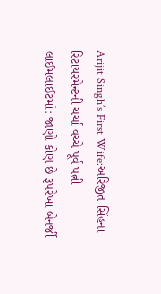Arijit Singh’s First Wife:અરિજીત સિંહના રિટાયરમેન્ટની ચર્ચા વચ્ચે પૂર્વ પત્ની લાઈમલાઈટમાં: જાણો કોણ છે રૂપરેખા બેનર્જી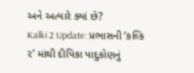અને અત્યારે ક્યાં છે?
Kalki 2 Update: પ્રભાસની ‘કલ્કિ ૨’ માંથી દીપિકા પાદુકોણનું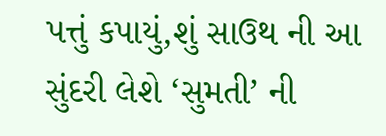પત્તું કપાયું,શું સાઉથ ની આ સુંદરી લેશે ‘સુમતી’ ની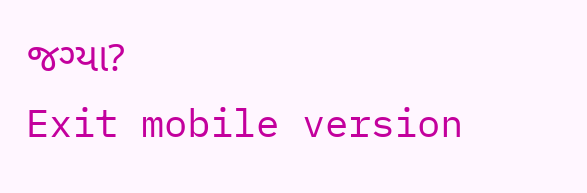જગ્યા?
Exit mobile version